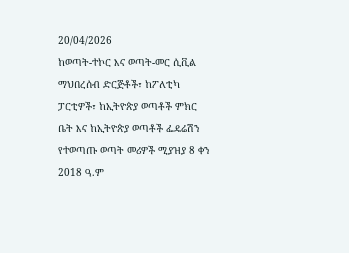20/04/2026
ከወጣት-ተኮር እና ወጣት-መር ሲቪል ማህበረሰብ ድርጅቶች፣ ከፖለቲካ ፓርቲዎች፣ ከኢትዮጵያ ወጣቶች ምክር ቤት እና ከኢትዮጵያ ወጣቶች ፌዴሬሽን የተወጣጡ ወጣት መሪዎች ሚያዝያ 8 ቀን 2018 ዓ.ም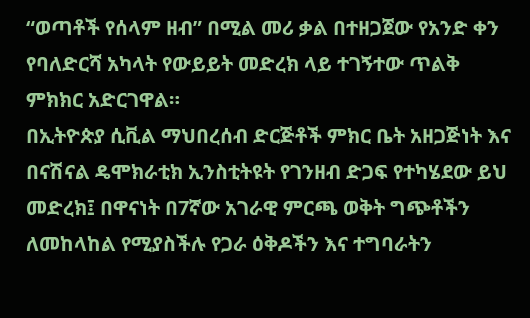“ወጣቶች የሰላም ዘብ” በሚል መሪ ቃል በተዘጋጀው የአንድ ቀን የባለድርሻ አካላት የውይይት መድረክ ላይ ተገኝተው ጥልቅ ምክክር አድርገዋል።
በኢትዮጵያ ሲቪል ማህበረሰብ ድርጅቶች ምክር ቤት አዘጋጅነት እና በናሽናል ዴሞክራቲክ ኢንስቲትዩት የገንዘብ ድጋፍ የተካሄደው ይህ መድረክ፤ በዋናነት በ7ኛው አገራዊ ምርጫ ወቅት ግጭቶችን ለመከላከል የሚያስችሉ የጋራ ዕቅዶችን እና ተግባራትን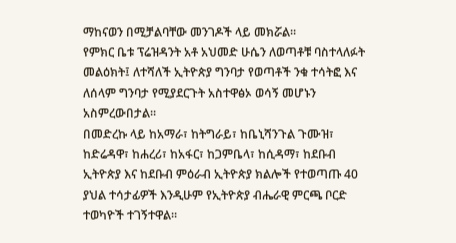ማከናወን በሚቻልባቸው መንገዶች ላይ መክሯል።
የምክር ቤቱ ፕሬዝዳንት አቶ አህመድ ሁሴን ለወጣቶቹ ባስተላለፉት መልዕክት፤ ለተሻለች ኢትዮጵያ ግንባታ የወጣቶች ንቁ ተሳትፎ እና ለሰላም ግንባታ የሚያደርጉት አስተዋፅኦ ወሳኝ መሆኑን አስምረውበታል።
በመድረኩ ላይ ከአማራ፣ ከትግራይ፣ ከቤኒሻንጉል ጉሙዝ፣ ከድሬዳዋ፣ ከሐረሪ፣ ከአፋር፣ ከጋምቤላ፣ ከሲዳማ፣ ከደቡብ ኢትዮጵያ እና ከደቡብ ምዕራብ ኢትዮጵያ ክልሎች የተወጣጡ 40 ያህል ተሳታፊዎች እንዲሁም የኢትዮጵያ ብሔራዊ ምርጫ ቦርድ ተወካዮች ተገኝተዋል።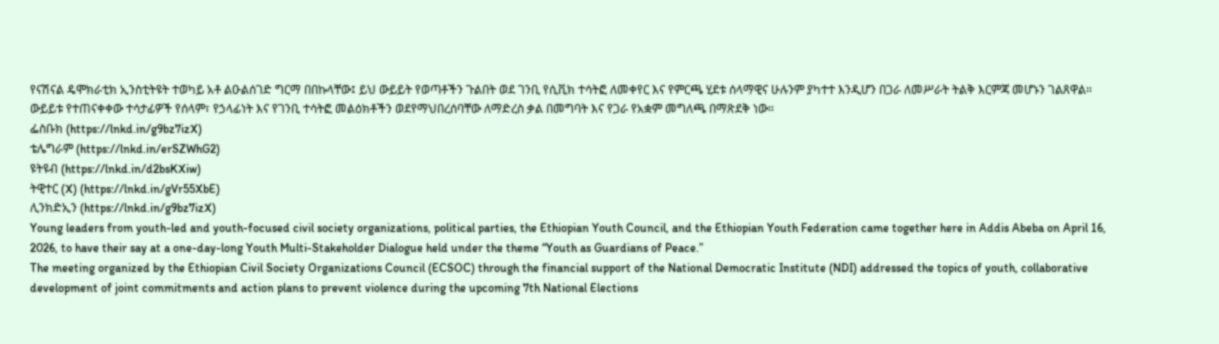የናሽናል ዴሞክራቲክ ኢንስቲትዩት ተወካይ አቶ ልዑልሰገድ ግርማ በበኩላቸው፤ ይህ ውይይት የወጣቶችን ጉልበት ወደ ገንቢ የሲቪክ ተሳትፎ ለመቀየር እና የምርጫ ሂደቱ ሰላማዊና ሁሉንም ያካተተ እንዲሆን በጋራ ለመሥራት ትልቅ እርምጃ መሆኑን ገልጸዋል።
ውይይቱ የተጠናቀቀው ተሳታፊዎች የሰላም፣ የኃላፊነት እና የገንቢ ተሳትፎ መልዕክቶችን ወደየማህበረሰባቸው ለማድረስ ቃል በመግባት እና የጋራ የአቋም መግለጫ በማጽደቅ ነው።
ፌስቡክ (https://lnkd.in/g9bz7izX)
ቴሌግራም (https://lnkd.in/erSZWhG2)
ዩትዩብ (https://lnkd.in/d2bsKXiw)
ትዊተር (X) (https://lnkd.in/gVr55XbE)
ሊንክድኢን (https://lnkd.in/g9bz7izX)
Young leaders from youth-led and youth-focused civil society organizations, political parties, the Ethiopian Youth Council, and the Ethiopian Youth Federation came together here in Addis Abeba on April 16, 2026, to have their say at a one-day-long Youth Multi-Stakeholder Dialogue held under the theme “Youth as Guardians of Peace.”
The meeting organized by the Ethiopian Civil Society Organizations Council (ECSOC) through the financial support of the National Democratic Institute (NDI) addressed the topics of youth, collaborative development of joint commitments and action plans to prevent violence during the upcoming 7th National Elections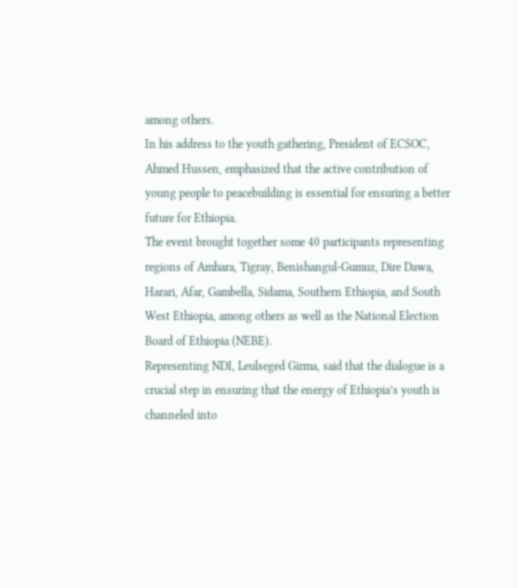among others.
In his address to the youth gathering, President of ECSOC, Ahmed Hussen, emphasized that the active contribution of young people to peacebuilding is essential for ensuring a better future for Ethiopia.
The event brought together some 40 participants representing regions of Amhara, Tigray, Benishangul-Gumuz, Dire Dawa, Harari, Afar, Gambella, Sidama, Southern Ethiopia, and South West Ethiopia, among others as well as the National Election Board of Ethiopia (NEBE).
Representing NDI, Leulseged Girma, said that the dialogue is a crucial step in ensuring that the energy of Ethiopia’s youth is channeled into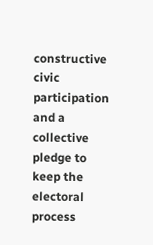constructive civic participation and a collective pledge to keep the electoral process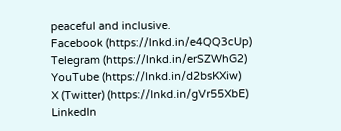peaceful and inclusive.
Facebook (https://lnkd.in/e4QQ3cUp)
Telegram (https://lnkd.in/erSZWhG2)
YouTube (https://lnkd.in/d2bsKXiw)
X (Twitter) (https://lnkd.in/gVr55XbE)
LinkedIn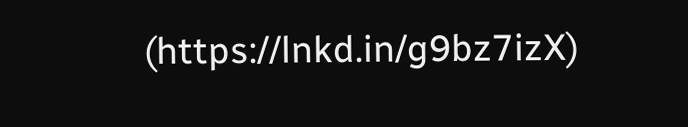(https://lnkd.in/g9bz7izX)